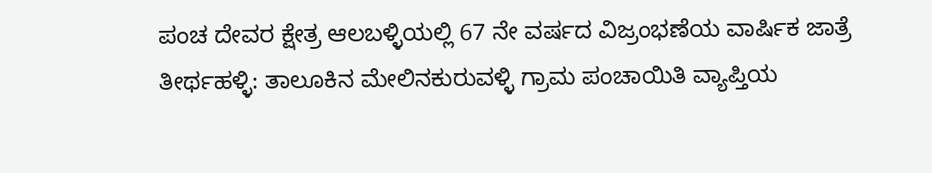ಪಂಚ ದೇವರ ಕ್ಷೇತ್ರ ಆಲಬಳ್ಳಿಯಲ್ಲಿ 67 ನೇ ವರ್ಷದ ವಿಜ್ರಂಭಣೆಯ ವಾರ್ಷಿಕ ಜಾತ್ರೆ
ತೀರ್ಥಹಳ್ಳಿ: ತಾಲೂಕಿನ ಮೇಲಿನಕುರುವಳ್ಳಿ ಗ್ರಾಮ ಪಂಚಾಯಿತಿ ವ್ಯಾಪ್ತಿಯ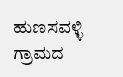ಹುಣಸವಳ್ಳಿ ಗ್ರಾಮದ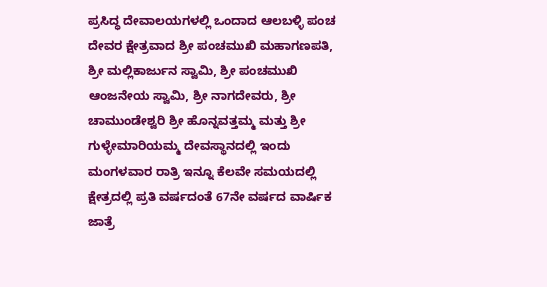ಪ್ರಸಿದ್ಧ ದೇವಾಲಯಗಳಲ್ಲಿ ಒಂದಾದ ಆಲಬಳ್ಳಿ ಪಂಚ ದೇವರ ಕ್ಷೇತ್ರವಾದ ಶ್ರೀ ಪಂಚಮುಖಿ ಮಹಾಗಣಪತಿ, ಶ್ರೀ ಮಲ್ಲಿಕಾರ್ಜುನ ಸ್ವಾಮಿ, ಶ್ರೀ ಪಂಚಮುಖಿ ಆಂಜನೇಯ ಸ್ವಾಮಿ, ಶ್ರೀ ನಾಗದೇವರು, ಶ್ರೀ ಚಾಮುಂಡೇಶ್ವರಿ ಶ್ರೀ ಹೊನ್ನವತ್ತಮ್ಮ ಮತ್ತು ಶ್ರೀ ಗುಳ್ಳೇಮಾರಿಯಮ್ಮ ದೇವಸ್ಥಾನದಲ್ಲಿ ಇಂದು ಮಂಗಳವಾರ ರಾತ್ರಿ ಇನ್ನೂ ಕೆಲವೇ ಸಮಯದಲ್ಲಿ ಕ್ಷೇತ್ರದಲ್ಲಿ ಪ್ರತಿ ವರ್ಷದಂತೆ 67ನೇ ವರ್ಷದ ವಾರ್ಷಿಕ ಜಾತ್ರೆ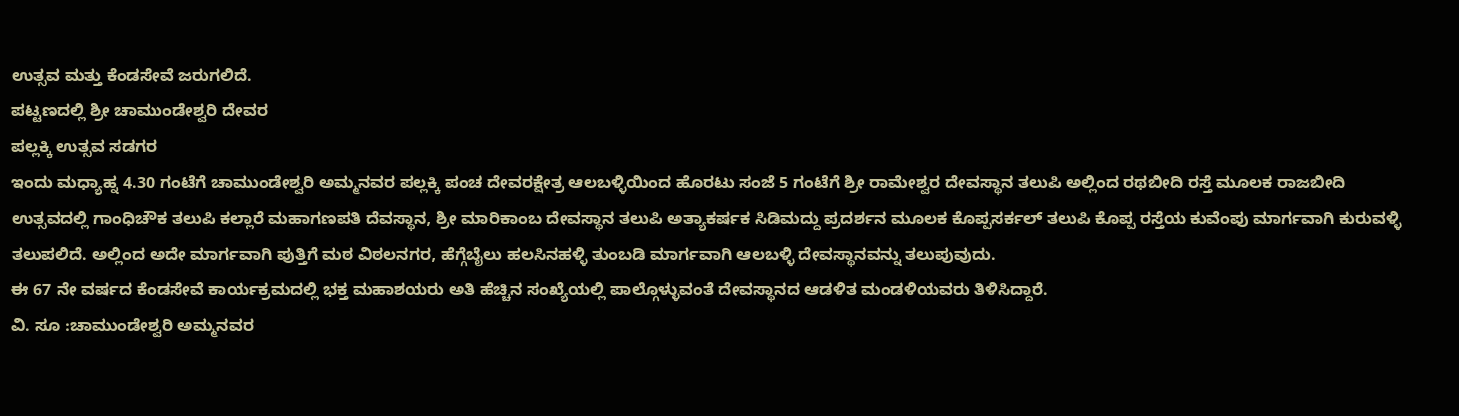ಉತ್ಸವ ಮತ್ತು ಕೆಂಡಸೇವೆ ಜರುಗಲಿದೆ.
ಪಟ್ಟಣದಲ್ಲಿ ಶ್ರೀ ಚಾಮುಂಡೇಶ್ವರಿ ದೇವರ
ಪಲ್ಲಕ್ಕಿ ಉತ್ಸವ ಸಡಗರ
ಇಂದು ಮಧ್ಯಾಹ್ನ 4.30 ಗಂಟೆಗೆ ಚಾಮುಂಡೇಶ್ವರಿ ಅಮ್ಮನವರ ಪಲ್ಲಕ್ಕಿ ಪಂಚ ದೇವರಕ್ಷೇತ್ರ ಆಲಬಳ್ಳಿಯಿಂದ ಹೊರಟು ಸಂಜೆ 5 ಗಂಟೆಗೆ ಶ್ರೀ ರಾಮೇಶ್ವರ ದೇವಸ್ಥಾನ ತಲುಪಿ ಅಲ್ಲಿಂದ ರಥಬೀದಿ ರಸ್ತೆ ಮೂಲಕ ರಾಜಬೀದಿ ಉತ್ಸವದಲ್ಲಿ ಗಾಂಧಿಚೌಕ ತಲುಪಿ ಕಲ್ಲಾರೆ ಮಹಾಗಣಪತಿ ದೆವಸ್ಥಾನ, ಶ್ರೀ ಮಾರಿಕಾಂಬ ದೇವಸ್ಥಾನ ತಲುಪಿ ಅತ್ಯಾಕರ್ಷಕ ಸಿಡಿಮದ್ದು ಪ್ರದರ್ಶನ ಮೂಲಕ ಕೊಪ್ಪಸರ್ಕಲ್ ತಲುಪಿ ಕೊಪ್ಪ ರಸ್ತೆಯ ಕುವೆಂಪು ಮಾರ್ಗವಾಗಿ ಕುರುವಳ್ಳಿ ತಲುಪಲಿದೆ. ಅಲ್ಲಿಂದ ಅದೇ ಮಾರ್ಗವಾಗಿ ಪುತ್ತಿಗೆ ಮಠ ವಿಠಲನಗರ, ಹೆಗ್ಗೆಬೈಲು ಹಲಸಿನಹಳ್ಳಿ ತುಂಬಡಿ ಮಾರ್ಗವಾಗಿ ಆಲಬಳ್ಳಿ ದೇವಸ್ಥಾನವನ್ನು ತಲುಪುವುದು.
ಈ 67 ನೇ ವರ್ಷದ ಕೆಂಡಸೇವೆ ಕಾರ್ಯಕ್ರಮದಲ್ಲಿ ಭಕ್ತ ಮಹಾಶಯರು ಅತಿ ಹೆಚ್ಚಿನ ಸಂಖ್ಯೆಯಲ್ಲಿ ಪಾಲ್ಗೊಳ್ಳುವಂತೆ ದೇವಸ್ಥಾನದ ಆಡಳಿತ ಮಂಡಳಿಯವರು ತಿಳಿಸಿದ್ದಾರೆ.
ವಿ. ಸೂ :ಚಾಮುಂಡೇಶ್ವರಿ ಅಮ್ಮನವರ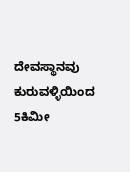ದೇವಸ್ಥಾನವು ಕುರುವಳ್ಳಿಯಿಂದ 5ಕಿಮೀ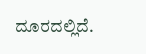ದೂರದಲ್ಲಿದೆ.